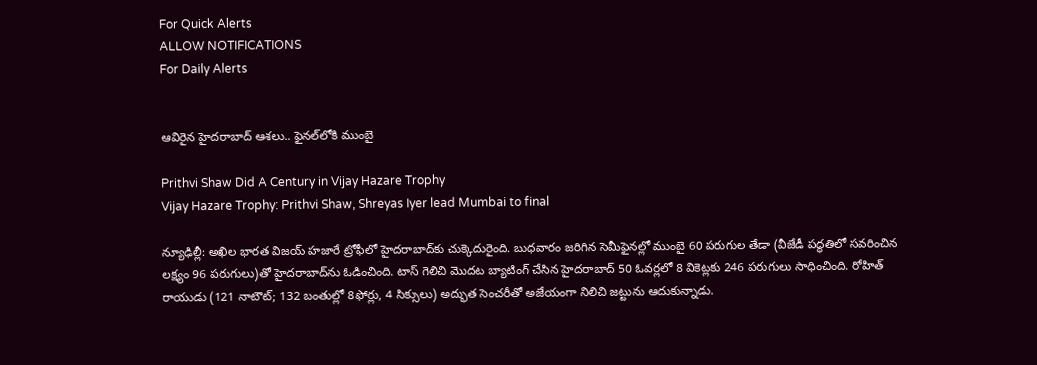For Quick Alerts
ALLOW NOTIFICATIONS
For Daily Alerts


ఆవిరైన హైదరాబాద్ ఆశలు.. ఫైనల్‌లోకి ముంబై

Prithvi Shaw Did A Century in Vijay Hazare Trophy
Vijay Hazare Trophy: Prithvi Shaw, Shreyas Iyer lead Mumbai to final

న్యూఢిల్లీ: అఖిల భారత విజయ్‌ హజారే ట్రోఫీలో హైదరాబాద్‌కు చుక్కెదురైంది. బుధవారం జరిగిన సెమీఫైనల్లో ముంబై 60 పరుగుల తేడా (వీజేడీ పద్ధతిలో సవరించిన లక్ష్యం 96 పరుగులు)తో హైదరాబాద్‌ను ఓడించింది. టాస్‌ గెలిచి మొదట బ్యాటింగ్‌ చేసిన హైదరాబాద్‌ 50 ఓవర్లలో 8 వికెట్లకు 246 పరుగులు సాధించింది. రోహిత్‌ రాయుడు (121 నాటౌట్‌; 132 బంతుల్లో 8ఫోర్లు, 4 సిక్సులు) అద్భుత సెంచరీతో అజేయంగా నిలిచి జట్టును ఆదుకున్నాడు.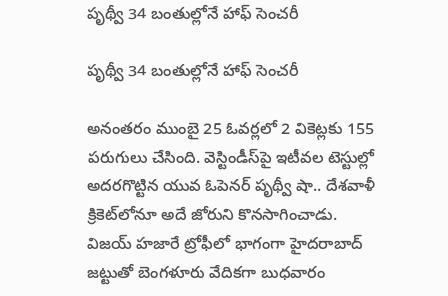పృథ్వీ 34 బంతుల్లోనే హాఫ్ సెంచరీ

పృథ్వీ 34 బంతుల్లోనే హాఫ్ సెంచరీ

అనంతరం ముంబై 25 ఓవర్లలో 2 వికెట్లకు 155 పరుగులు చేసింది. వెస్టిండీస్‌పై ఇటీవల టెస్టుల్లో అదరగొట్టిన యువ ఓపెనర్ పృథ్వీ షా.. దేశవాళీ క్రికెట్‌లోనూ అదే జోరుని కొనసాగించాడు. విజయ్‌ హజారే ట్రోఫీలో భాగంగా హైదరాబాద్‌ జట్టుతో బెంగళూరు వేదికగా బుధవారం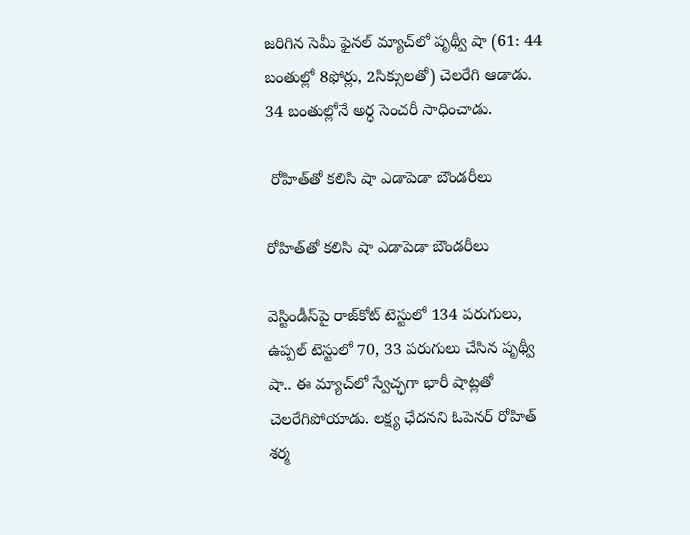జరిగిన సెమీ ఫైనల్ మ్యాచ్‌లో పృథ్వీ షా (61: 44 బంతుల్లో 8ఫోర్లు, 2సిక్సులతో) చెలరేగి ఆడాడు. 34 బంతుల్లోనే అర్ధ సెంచరీ సాధించాడు.

 రోహిత్‌తో కలిసి షా ఎడాపెడా బౌండరీలు

రోహిత్‌తో కలిసి షా ఎడాపెడా బౌండరీలు

వెస్టిండీస్‌పై రాజ్‌కోట్ టెస్టులో 134 పరుగులు, ఉప్పల్ టెస్టులో 70, 33 పరుగులు చేసిన పృథ్వీ షా.. ఈ మ్యాచ్‌లో స్వేచ్ఛగా భారీ షాట్లతో చెలరేగిపోయాడు. లక్ష్య ఛేదన‌ని ఓపెనర్ రోహిత్ శర్మ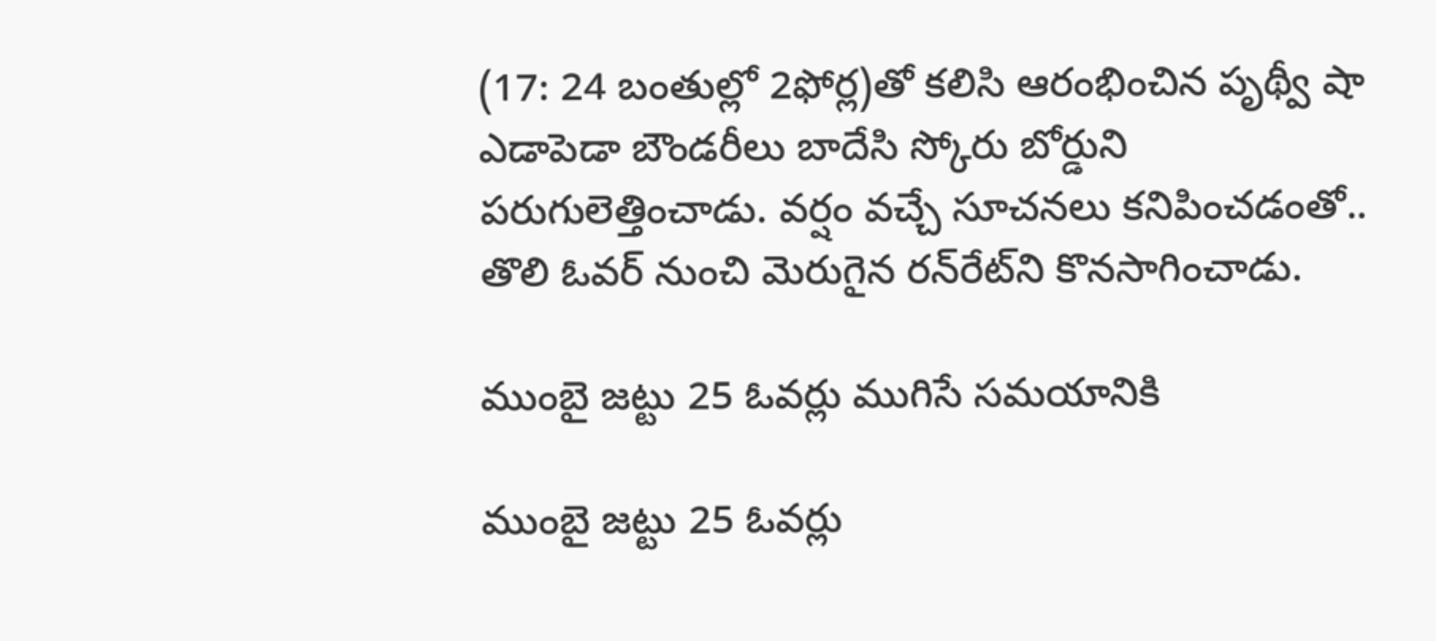(17: 24 బంతుల్లో 2ఫోర్ల)తో కలిసి ఆరంభించిన పృథ్వీ షా ఎడాపెడా బౌండరీలు బాదేసి స్కోరు బోర్డుని పరుగులెత్తించాడు. వర్షం వచ్చే సూచనలు కనిపించడంతో.. తొలి ఓవర్‌ నుంచి మెరుగైన రన్‌రేట్‌ని కొనసాగించాడు.

ముంబై జట్టు 25 ఓవర్లు ముగిసే సమయానికి

ముంబై జట్టు 25 ఓవర్లు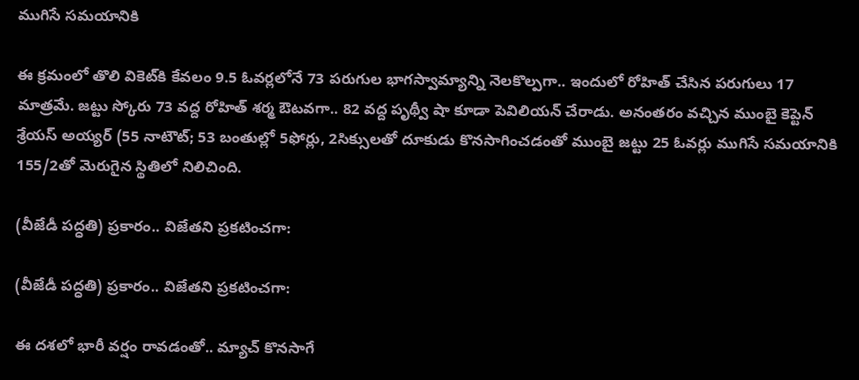ముగిసే సమయానికి

ఈ క్రమంలో తొలి వికెట్‌కి కేవలం 9.5 ఓవర్లలోనే 73 పరుగుల భాగస్వామ్యాన్ని నెలకొల్పగా.. ఇందులో రోహిత్ చేసిన పరుగులు 17 మాత్రమే. జట్టు స్కోరు 73 వద్ద రోహిత్ శర్మ ఔటవగా.. 82 వద్ద పృథ్వీ షా కూడా పెవిలియన్ చేరాడు. అనంతరం వచ్చిన ముంబై కెప్టెన్ శ్రేయస్‌ అయ్యర్‌ (55 నాటౌట్‌; 53 బంతుల్లో 5ఫోర్లు, 2సిక్సులతో దూకుడు కొనసాగించడంతో ముంబై జట్టు 25 ఓవర్లు ముగిసే సమయానికి 155/2తో మెరుగైన స్థితిలో నిలిచింది.

(వీజేడీ పద్ధతి) ప్రకారం.. విజేతని ప్రకటించగా:

(వీజేడీ పద్ధతి) ప్రకారం.. విజేతని ప్రకటించగా:

ఈ దశలో భారీ వర్షం రావడంతో.. మ్యాచ్ కొనసాగే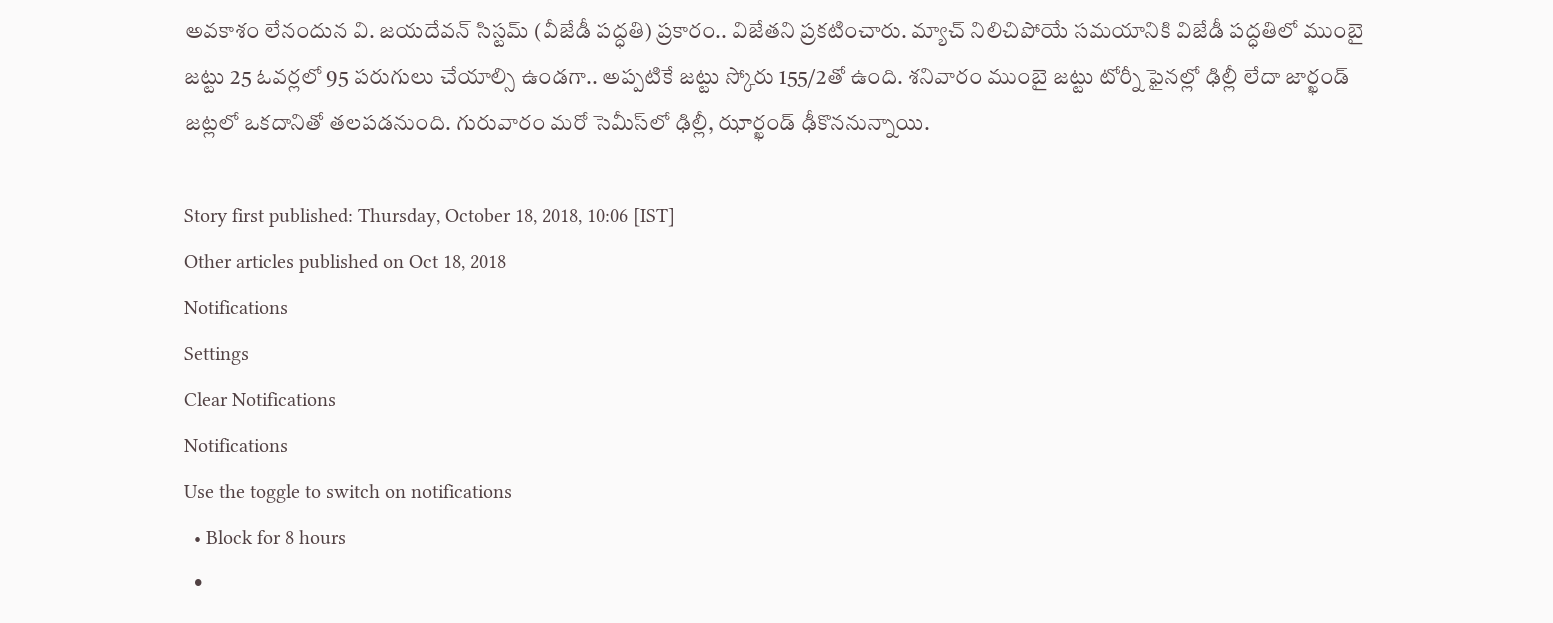అవకాశం లేనందున వి. జయదేవన్ సిస్టమ్ (వీజేడీ పద్ధతి) ప్రకారం.. విజేతని ప్రకటించారు. మ్యాచ్‌ నిలిచిపోయే సమయానికి విజేడీ పద్ధతిలో ముంబై జట్టు 25 ఓవర్లలో 95 పరుగులు చేయాల్సి ఉండగా.. అప్పటికే జట్టు స్కోరు 155/2తో ఉంది. శనివారం ముంబై జట్టు టోర్నీ ఫైనల్లో ఢిల్లీ లేదా జార్ఖండ్ జట్లలో ఒకదానితో తలపడనుంది. గురువారం మరో సెమీస్‌లో ఢిల్లీ, ఝార్ఖండ్‌ ఢీకొననున్నాయి.

Story first published: Thursday, October 18, 2018, 10:06 [IST]
Other articles published on Oct 18, 2018
Notifications
Settings
Clear Notifications
Notifications
Use the toggle to switch on notifications
  • Block for 8 hours
  •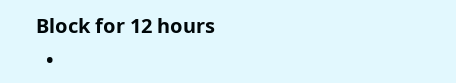Block for 12 hours
  •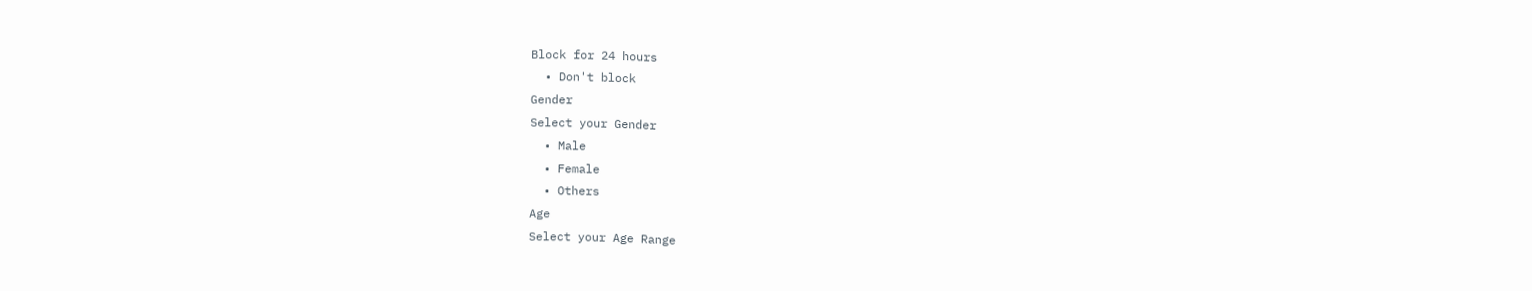Block for 24 hours
  • Don't block
Gender
Select your Gender
  • Male
  • Female
  • Others
Age
Select your Age Range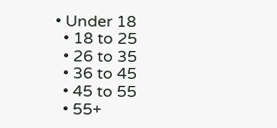• Under 18
  • 18 to 25
  • 26 to 35
  • 36 to 45
  • 45 to 55
  • 55+